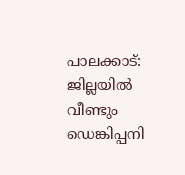പാലക്കാട്: ജില്ലയിൽ വീണ്ടും ഡെങ്കിപ്പനി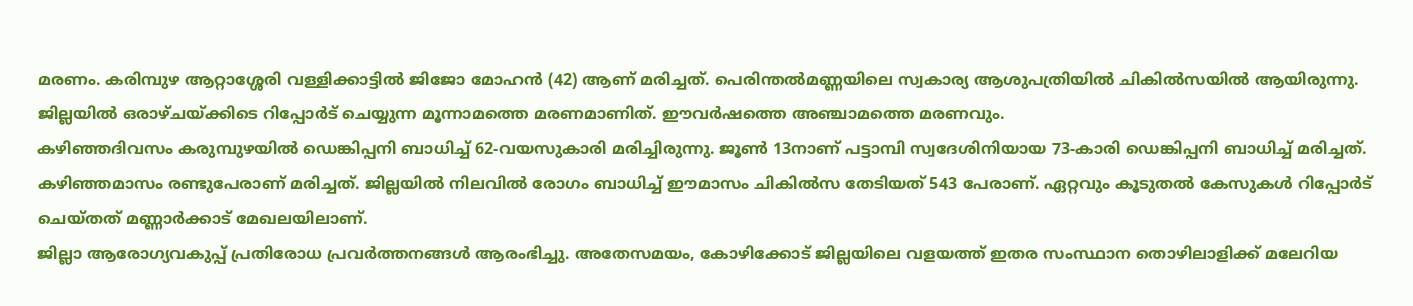മരണം. കരിമ്പുഴ ആറ്റാശ്ശേരി വള്ളിക്കാട്ടിൽ ജിജോ മോഹൻ (42) ആണ് മരിച്ചത്. പെരിന്തൽമണ്ണയിലെ സ്വകാര്യ ആശുപത്രിയിൽ ചികിൽസയിൽ ആയിരുന്നു. ജില്ലയിൽ ഒരാഴ്ചയ്ക്കിടെ റിപ്പോർട് ചെയ്യുന്ന മൂന്നാമത്തെ മരണമാണിത്. ഈവർഷത്തെ അഞ്ചാമത്തെ മരണവും.
കഴിഞ്ഞദിവസം കരുമ്പുഴയിൽ ഡെങ്കിപ്പനി ബാധിച്ച് 62-വയസുകാരി മരിച്ചിരുന്നു. ജൂൺ 13നാണ് പട്ടാമ്പി സ്വദേശിനിയായ 73-കാരി ഡെങ്കിപ്പനി ബാധിച്ച് മരിച്ചത്. കഴിഞ്ഞമാസം രണ്ടുപേരാണ് മരിച്ചത്. ജില്ലയിൽ നിലവിൽ രോഗം ബാധിച്ച് ഈമാസം ചികിൽസ തേടിയത് 543 പേരാണ്. ഏറ്റവും കൂടുതൽ കേസുകൾ റിപ്പോർട് ചെയ്തത് മണ്ണാർക്കാട് മേഖലയിലാണ്.
ജില്ലാ ആരോഗ്യവകുപ്പ് പ്രതിരോധ പ്രവർത്തനങ്ങൾ ആരംഭിച്ചു. അതേസമയം, കോഴിക്കോട് ജില്ലയിലെ വളയത്ത് ഇതര സംസ്ഥാന തൊഴിലാളിക്ക് മലേറിയ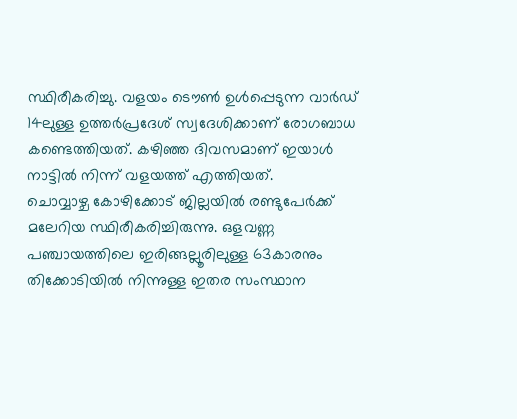സ്ഥിരീകരിച്ചു. വളയം ടൌൺ ഉൾപ്പെടുന്ന വാർഡ് 14ലുള്ള ഉത്തർപ്രദേശ് സ്വദേശിക്കാണ് രോഗബാധ കണ്ടെത്തിയത്. കഴിഞ്ഞ ദിവസമാണ് ഇയാൾ നാട്ടിൽ നിന്ന് വളയത്ത് എത്തിയത്.
ചൊവ്വാഴ്ച കോഴിക്കോട് ജില്ലയിൽ രണ്ടുപേർക്ക് മലേറിയ സ്ഥിരീകരിച്ചിരുന്നു. ഒളവണ്ണ പഞ്ചായത്തിലെ ഇരിങ്ങല്ലൂരിലുള്ള 63കാരനും തിക്കോടിയിൽ നിന്നുള്ള ഇതര സംസ്ഥാന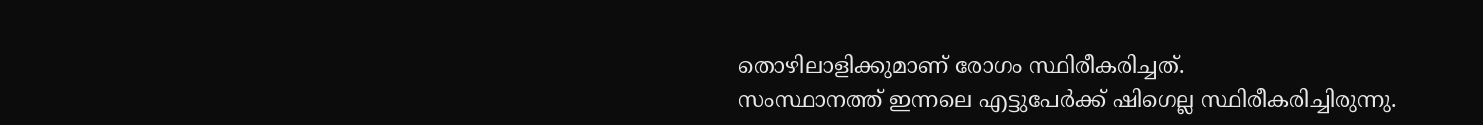തൊഴിലാളിക്കുമാണ് രോഗം സ്ഥിരീകരിച്ചത്.
സംസ്ഥാനത്ത് ഇന്നലെ എട്ടുപേർക്ക് ഷിഗെല്ല സ്ഥിരീകരിച്ചിരുന്നു.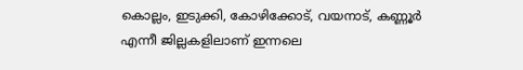കൊല്ലം, ഇടുക്കി, കോഴിക്കോട്, വയനാട്, കണ്ണൂർ എന്നീ ജില്ലകളിലാണ് ഇന്നലെ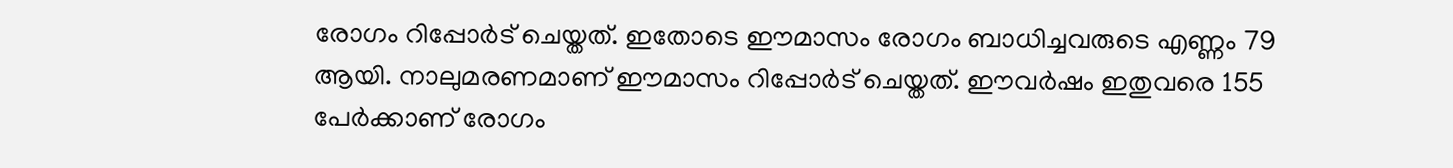രോഗം റിപ്പോർട് ചെയ്തത്. ഇതോടെ ഈമാസം രോഗം ബാധിച്ചവരുടെ എണ്ണം 79 ആയി. നാലുമരണമാണ് ഈമാസം റിപ്പോർട് ചെയ്തത്. ഈവർഷം ഇതുവരെ 155 പേർക്കാണ് രോഗം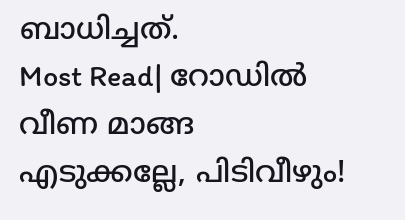ബാധിച്ചത്.
Most Read| റോഡിൽ വീണ മാങ്ങ എടുക്കല്ലേ, പിടിവീഴും!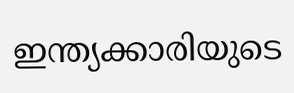ഇന്ത്യക്കാരിയുടെ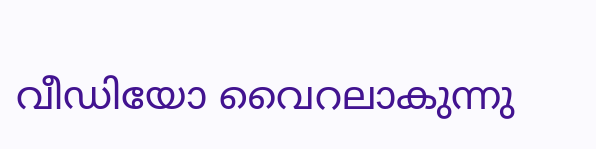വീഡിയോ വൈറലാകുന്നു